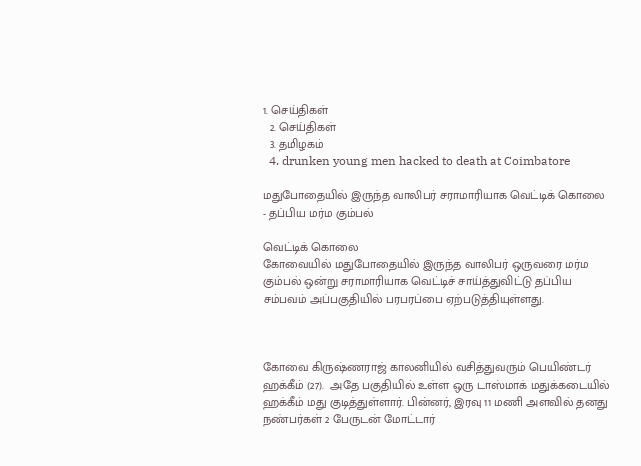1. செய்திகள்
  2. செய்திகள்
  3. த‌மிழக‌ம்
  4. drunken young men hacked to death at Coimbatore

மதுபோதையில் இருந்த வாலிபர் சராமாரியாக வெட்டிக் கொலை - தப்பிய மர்ம கும்பல்

வெட்டிக் கொலை
கோவையில் மதுபோதையில் இருந்த வாலிபர் ஒருவரை மர்ம கும்பல் ஒன்று சராமாரியாக வெட்டிச் சாய்த்துவிட்டு தப்பிய சம்பவம் அப்பகுதியில் பரபரப்பை ஏற்படுத்தியுள்ளது.



கோவை கிருஷ்ணராஜ் காலனியில் வசித்துவரும் பெயிண்டர் ஹக்கீம் (27).  அதே பகுதியில் உள்ள ஒரு டாஸ்மாக் மதுக்கடையில் ஹக்கீம் மது குடித்துள்ளார். பின்னர், இரவு 11 மணி அளவில் தனது நண்பர்கள் 2 பேருடன் மோட்டார்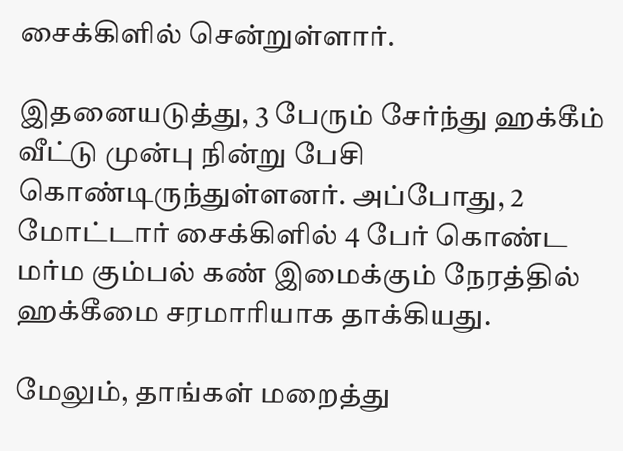சைக்கிளில் சென்றுள்ளார்.

இதனையடுத்து, 3 பேரும் சேர்ந்து ஹக்கீம் வீட்டு முன்பு நின்று பேசி கொண்டிருந்துள்ளனர். அப்போது, 2 மோட்டார் சைக்கிளில் 4 பேர் கொண்ட மர்ம கும்பல் கண் இமைக்கும் நேரத்தில் ஹக்கீமை சரமாரியாக தாக்கியது.

மேலும், தாங்கள் மறைத்து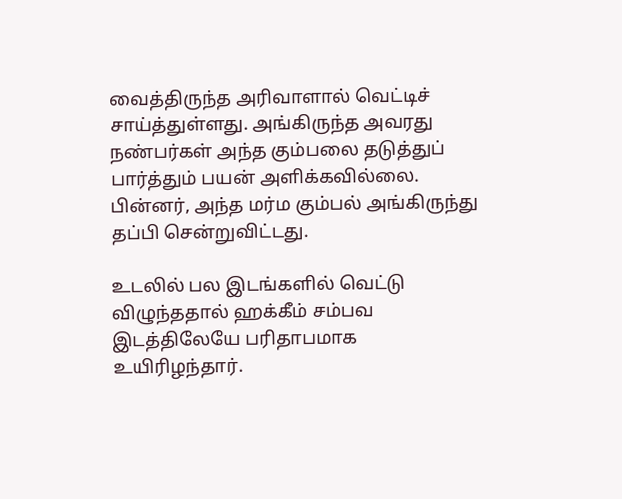வைத்திருந்த அரிவாளால் வெட்டிச் சாய்த்துள்ளது. அங்கிருந்த அவரது நண்பர்கள் அந்த கும்பலை தடுத்துப் பார்த்தும் பயன் அளிக்கவில்லை. பின்னர், அந்த மர்ம கும்பல் அங்கிருந்து தப்பி சென்றுவிட்டது.

உடலில் பல இடங்களில் வெட்டு விழுந்ததால் ஹக்கீம் சம்பவ இடத்திலேயே பரிதாபமாக உயிரிழந்தார்.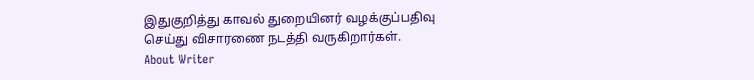இதுகுறித்து காவல் துறையினர் வழக்குப்பதிவு செய்து விசாரணை நடத்தி வருகிறார்கள்.
About Writer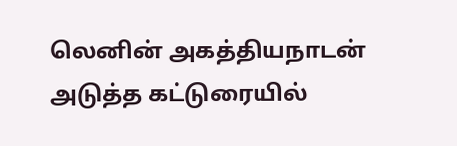லெனின் அகத்தியநாடன்
அடுத்த கட்டுரையில்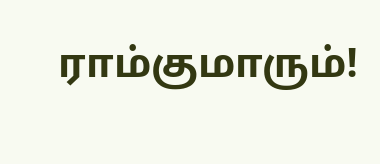ராம்குமாரும்!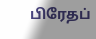பிரேதப்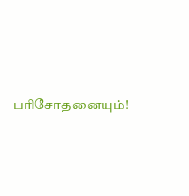பரிசோதனையும்!